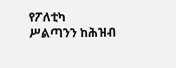የፖለቲካ ሥልጣንን ከሕዝብ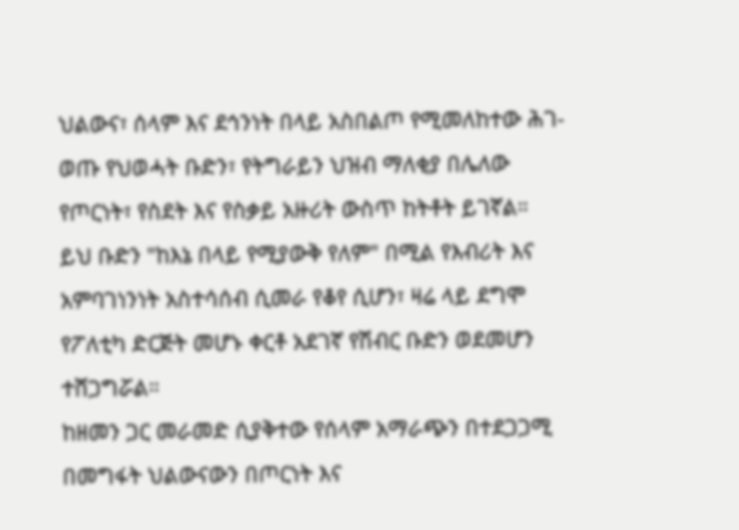ህልውና፣ ሰላም እና ደኅንነት በላይ አስበልጦ የሚመለከተው ሕገ-ወጡ የህወሓት ቡድን፣ የትግራይን ህዝብ ማለቂያ በሌለው የጦርነት፣ የስደት እና የስቃይ አዙሪት ውስጥ ከትቶት ይገኛል።
ይህ ቡድን "ከእኔ በላይ የሚያውቅ የለም" በሚል የእብሪት እና አምባገነንነት አስተሳሰብ ሲመራ የቆየ ሲሆን፣ ዛሬ ላይ ደግሞ የፖለቲካ ድርጅት መሆኑ ቀርቶ አደገኛ የሽብር ቡድን ወደመሆን ተሸጋግሯል።
ከዘመን ጋር መራመድ ሲያቅተው የሰላም አማራጭን በተደጋጋሚ በመግፋት ህልውናውን በጦርነት እና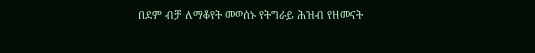በደም ብቻ ለማቆየት መወሰኑ የትግራይ ሕዝብ የዘመናት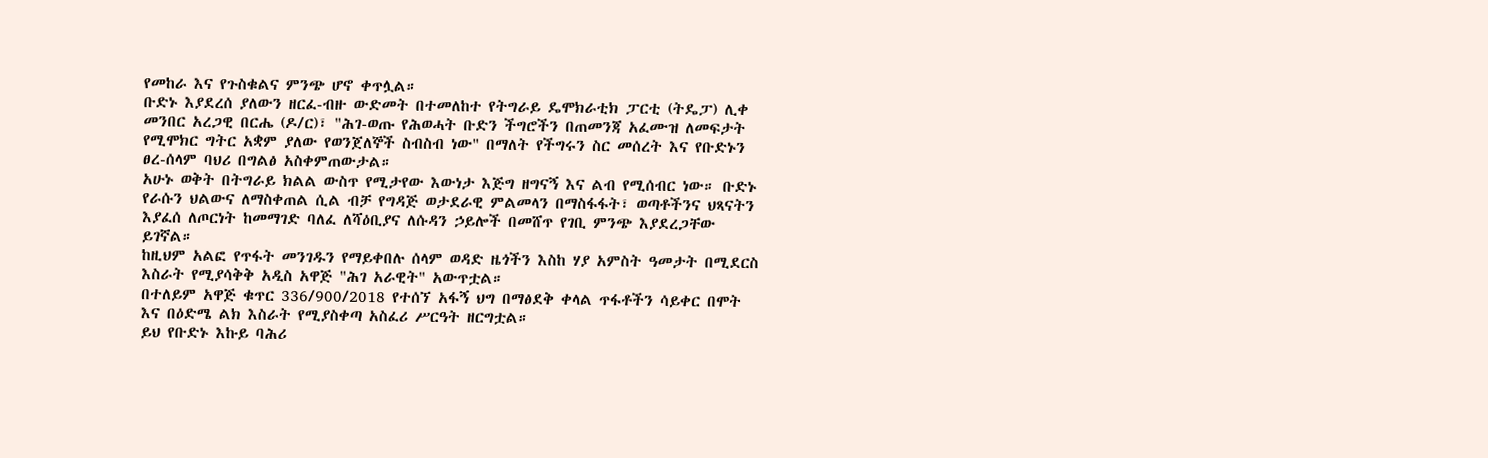የመከራ እና የጉስቁልና ምንጭ ሆኖ ቀጥሏል።
ቡድኑ እያደረሰ ያለውን ዘርፈ-ብዙ ውድመት በተመለከተ የትግራይ ዴሞክራቲክ ፓርቲ (ትዴፓ) ሊቀ መንበር አረጋዊ በርሔ (ዶ/ር)፣ "ሕገ-ወጡ የሕወሓት ቡድን ችግሮችን በጠመንጃ አፈሙዝ ለመፍታት የሚሞክር ግትር አቋም ያለው የወንጀለኞች ስብስብ ነው" በማለት የችግሩን ስር መሰረት እና የቡድኑን ፀረ-ሰላም ባህሪ በግልፅ አስቀምጠውታል።
አሁኑ ወቅት በትግራይ ክልል ውስጥ የሚታየው እውነታ እጅግ ዘግናኝ እና ልብ የሚሰብር ነው። ቡድኑ የራሱን ህልውና ለማስቀጠል ሲል ብቻ የግዳጅ ወታደራዊ ምልመላን በማስፋፋት፣ ወጣቶችንና ህጻናትን እያፈሰ ለጦርነት ከመማገድ ባለፈ ለሻዕቢያና ለሱዳን ኃይሎች በመሸጥ የገቢ ምንጭ እያደረጋቸው ይገኛል።
ከዚህም አልፎ የጥፋት መንገዱን የማይቀበሉ ሰላም ወዳድ ዜጎችን እስከ ሃያ አምስት ዓመታት በሚደርስ እስራት የሚያሳቅቅ አዲስ አዋጅ "ሕገ አራዊት" አውጥቷል።
በተለይም አዋጅ ቁጥር 336/900/2018 የተሰኘ አፋኝ ህግ በማፅደቅ ቀላል ጥፋቶችን ሳይቀር በሞት እና በዕድሜ ልክ እስራት የሚያስቀጣ አስፈሪ ሥርዓት ዘርግቷል።
ይህ የቡድኑ እኩይ ባሕሪ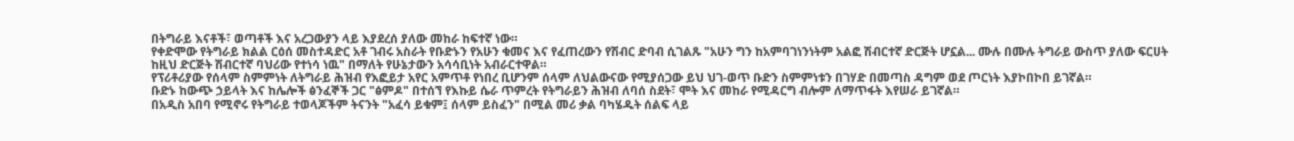በትግራይ እናቶች፣ ወጣቶች እና አረጋውያን ላይ እያደረሰ ያለው መከራ ከፍተኛ ነው።
የቀድሞው የትግራይ ክልል ርዕሰ መስተዳድር አቶ ገብሩ አስራት የቡድኑን የአሁን ቁመና እና የፈጠረውን የሽብር ድባብ ሲገልጹ "አሁን ግን ከአምባገነንነትም አልፎ ሽብርተኛ ድርጅት ሆኗል... ሙሉ በሙሉ ትግራይ ውስጥ ያለው ፍርሀት ከዚህ ድርጅት ሽብርተኛ ባህሪው የተነሳ ነዉ" በማለት የሁኔታውን አሳሳቢነት አብራርተዋል።
የፕሪቶሪያው የሰላም ስምምነት ለትግራይ ሕዝብ የእፎይታ አየር አምጥቶ የነበረ ቢሆንም ሰላም ለህልውናው የሚያሰጋው ይህ ህገ-ወጥ ቡድን ስምምነቱን በገሃድ በመጣስ ዳግም ወደ ጦርነት እያኮበኮበ ይገኛል።
ቡድኑ ከውጭ ኃይላት እና ከሌሎች ፅንፈኞች ጋር "ፅምዶ" በተሰኘ የእኩይ ሴራ ጥምረት የትግራይን ሕዝብ ለባሰ ስደት፣ ሞት እና መከራ የሚዳርግ ብሎም ለማጥፋት እየሠራ ይገኛል።
በአዲስ አበባ የሚኖሩ የትግራይ ተወላጆችም ትናንት "አፈሳ ይቁም፤ ሰላም ይስፈን" በሚል መሪ ቃል ባካሄዱት ሰልፍ ላይ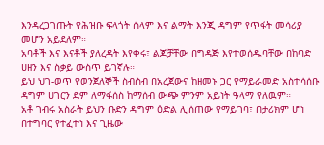እንዳረጋገጡት የሕዝቡ ፍላጎት ሰላም እና ልማት እንጂ ዳግም የጥፋት መሳሪያ መሆን አይደለም።
አባቶች እና እናቶች ያለረዳት እየቀሩ፣ ልጆቻቸው በግዳጅ እየተወሰዱባቸው በከባድ ሀዘን እና ስቃይ ውስጥ ይገኛሉ።
ይህ ህገ-ወጥ የወንጀለኞች ስብስብ በአረጀውና ከዘመኑ ጋር የማይራመድ አስተሳሰቡ ዳግም ሀገርን ደም ለማፋሰስ ከማሰብ ውጭ ምንም አይነት ዓላማ የለዉም።
አቶ ገብሩ አስራት ይህን ቡድን ዳግም ዕድል ሊሰጠው የማይገባ፣ በታሪክም ሆነ በተግባር የተፈተነ እና ጊዜው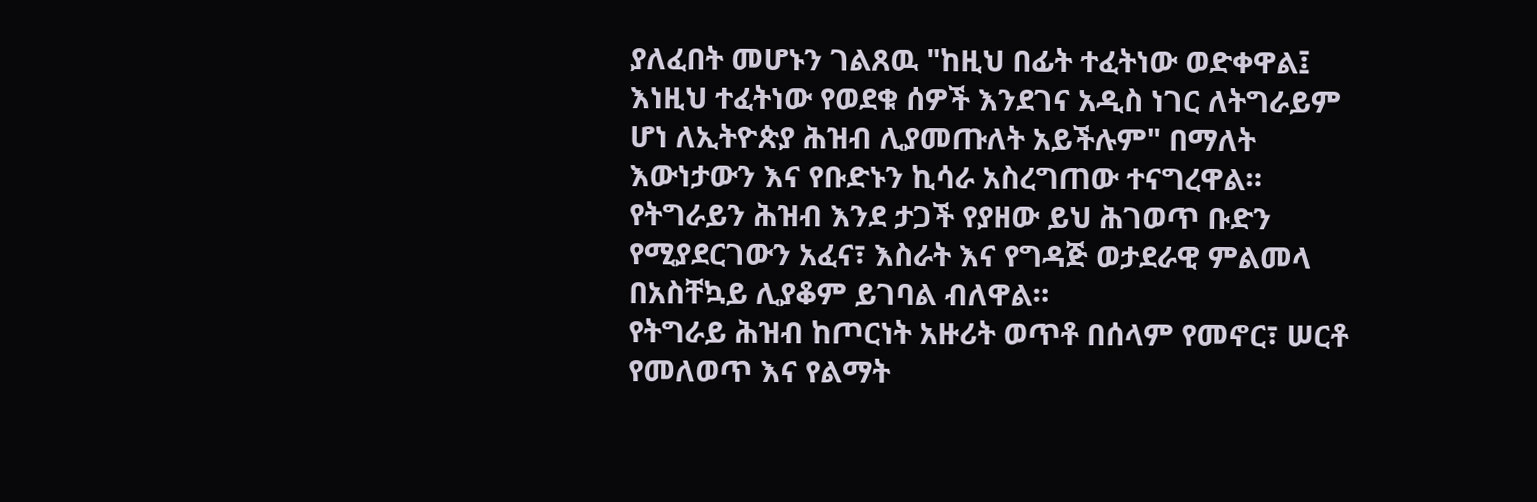ያለፈበት መሆኑን ገልጸዉ "ከዚህ በፊት ተፈትነው ወድቀዋል፤ እነዚህ ተፈትነው የወደቁ ሰዎች እንደገና አዲስ ነገር ለትግራይም ሆነ ለኢትዮጵያ ሕዝብ ሊያመጡለት አይችሉም" በማለት እውነታውን እና የቡድኑን ኪሳራ አስረግጠው ተናግረዋል።
የትግራይን ሕዝብ እንደ ታጋች የያዘው ይህ ሕገወጥ ቡድን የሚያደርገውን አፈና፣ እስራት እና የግዳጅ ወታደራዊ ምልመላ በአስቸኳይ ሊያቆም ይገባል ብለዋል።
የትግራይ ሕዝብ ከጦርነት አዙሪት ወጥቶ በሰላም የመኖር፣ ሠርቶ የመለወጥ እና የልማት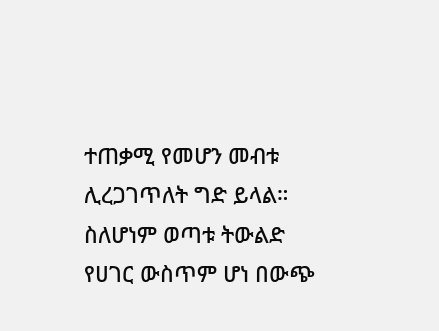ተጠቃሚ የመሆን መብቱ ሊረጋገጥለት ግድ ይላል።
ስለሆነም ወጣቱ ትውልድ የሀገር ውስጥም ሆነ በውጭ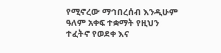የሚኖረው ማኅበረሰብ እንዲሁም ዓለም አቀፍ ተቋማት የዚህን ተፈትኖ የወደቀ እና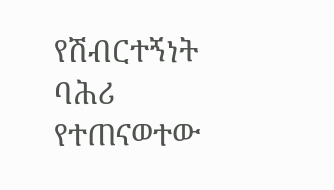የሽብርተኝነት ባሕሪ የተጠናወተው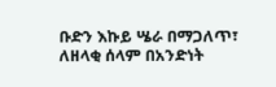ቡድን እኩይ ሤራ በማጋለጥ፣ ለዘላቂ ሰላም በአንድነት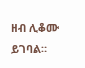ዘብ ሊቆሙ ይገባል።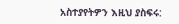አስተያየትዎን እዚህ ያስፍሩ: